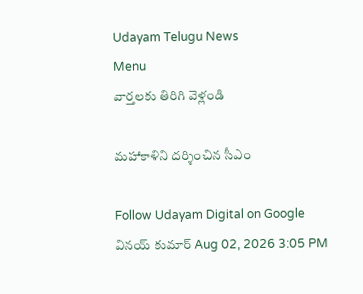Udayam Telugu News
Menu
వార్తలకు తిరిగి వెళ్లండి

మహాకాళిని దర్శించిన సీఎం

Follow Udayam Digital on Google
వినయ్ కుమార్ Aug 02, 2026 3:05 PM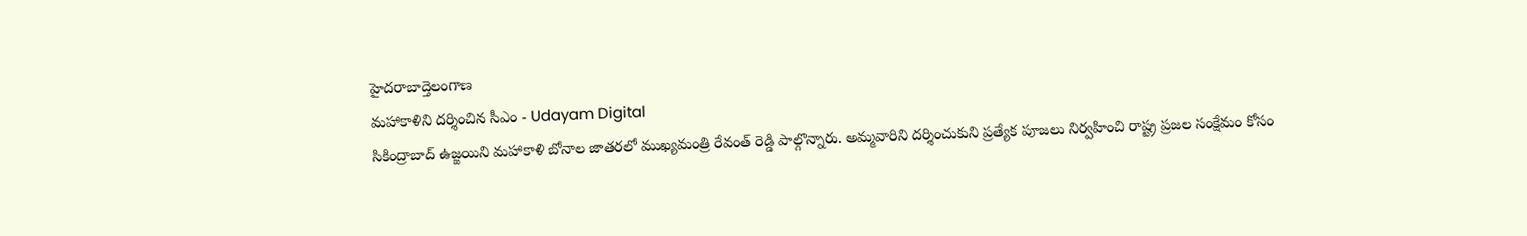హైదరాబాద్తెలంగాణ
మహాకాళిని దర్శించిన సీఎం - Udayam Digital
సికింద్రాబాద్‌ ఉజ్జయిని మహాకాళి బోనాల జాతరలో ముఖ్యమంత్రి రేవంత్‌ రెడ్డి పాల్గొన్నారు. అమ్మవారిని దర్శించుకుని ప్రత్యేక పూజలు నిర్వహించి రాష్ట్ర ప్రజల సంక్షేమం కోసం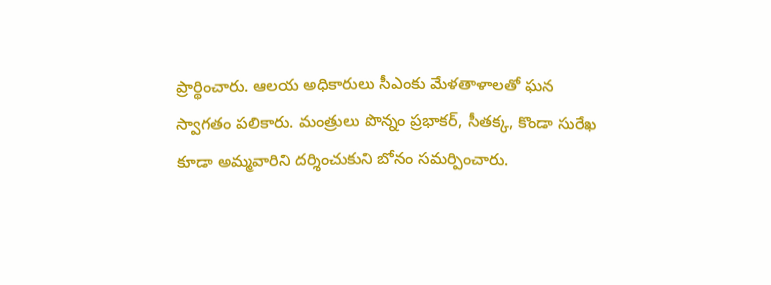ప్రార్థించారు. ఆలయ అధికారులు సీఎంకు మేళతాళాలతో ఘన స్వాగతం పలికారు. మంత్రులు పొన్నం ప్రభాకర్‌, సీతక్క, కొండా సురేఖ కూడా అమ్మవారిని దర్శించుకుని బోనం సమర్పించారు.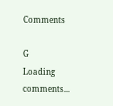Comments

G
Loading comments...